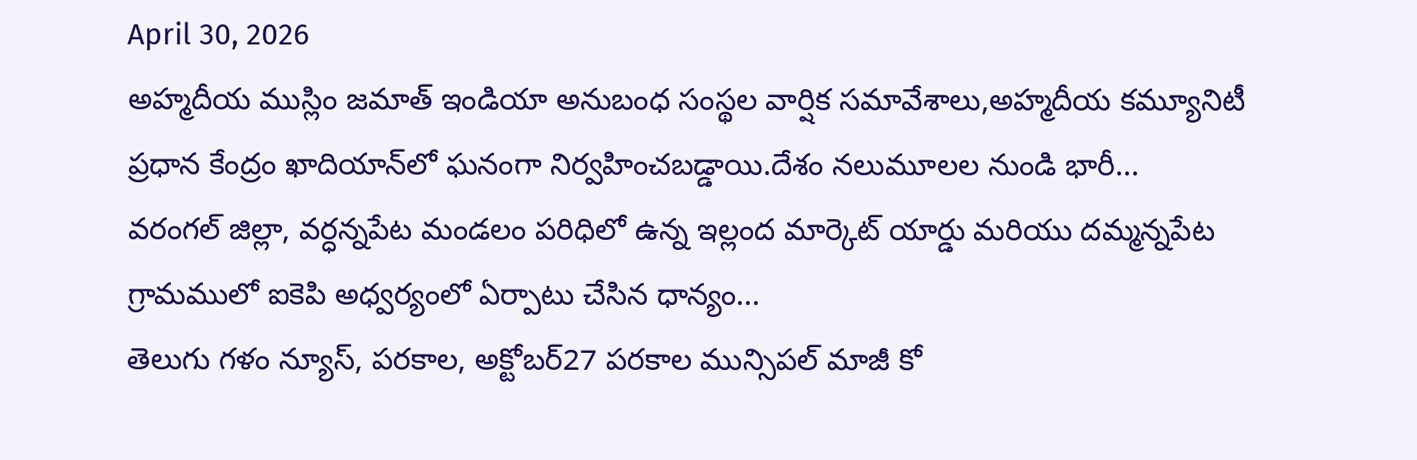April 30, 2026
అహ్మదీయ ముస్లిం జమాత్ ఇండియా అనుబంధ సంస్థల వార్షిక సమావేశాలు,అహ్మదీయ కమ్యూనిటీ ప్రధాన కేంద్రం ఖాదియాన్‌లో ఘనంగా నిర్వహించబడ్డాయి.దేశం నలుమూలల నుండి భారీ...
వరంగల్ జిల్లా, వర్ధన్నపేట మండలం పరిధిలో ఉన్న ఇల్లంద మార్కెట్ యార్డు మరియు దమ్మన్నపేట గ్రామములో ఐకెపి అధ్వర్యంలో ఏర్పాటు చేసిన ధాన్యం...
తెలుగు గళం న్యూస్, పరకాల, అక్టోబర్27 పరకాల మున్సిపల్ మాజీ కో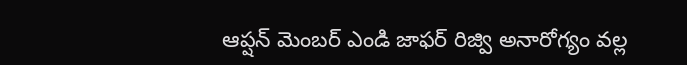ఆప్షన్ మెంబర్ ఎండి జాఫర్ రిజ్వి అనారోగ్యం వల్ల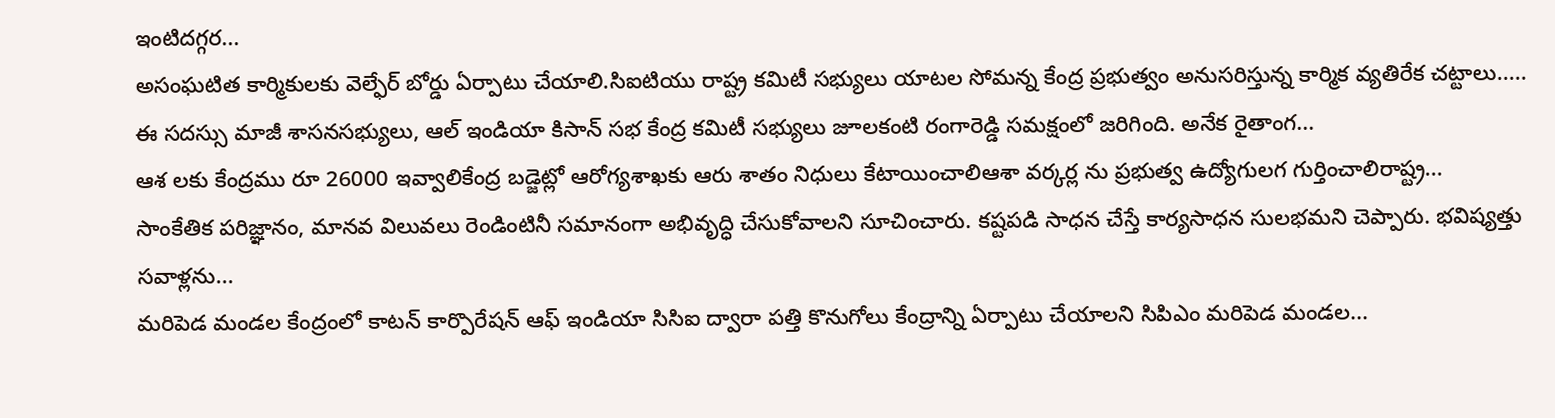ఇంటిదగ్గర...
అసంఘటిత కార్మికులకు వెల్ఫేర్ బోర్డు ఏర్పాటు చేయాలి.సిఐటియు రాష్ట్ర కమిటీ సభ్యులు యాటల సోమన్న కేంద్ర ప్రభుత్వం అనుసరిస్తున్న కార్మిక వ్యతిరేక చట్టాలు.....
ఈ సదస్సు మాజీ శాసనసభ్యులు, ఆల్ ఇండియా కిసాన్ సభ కేంద్ర కమిటీ సభ్యులు జూలకంటి రంగారెడ్డి సమక్షంలో జరిగింది. అనేక రైతాంగ...
ఆశ లకు కేంద్రము రూ 26000 ఇవ్వాలికేంద్ర బడ్జెట్లో ఆరోగ్యశాఖకు ఆరు శాతం నిధులు కేటాయించాలిఆశా వర్కర్ల ను ప్రభుత్వ ఉద్యోగులగ గుర్తించాలిరాష్ట్ర...
సాంకేతిక పరిజ్ఞానం, మానవ విలువలు రెండింటినీ సమానంగా అభివృద్ధి చేసుకోవాలని సూచించారు. కష్టపడి సాధన చేస్తే కార్యసాధన సులభమని చెప్పారు. భవిష్యత్తు సవాళ్లను...
మరిపెడ మండల కేంద్రంలో కాటన్ కార్పొరేషన్ ఆఫ్ ఇండియా సిసిఐ ద్వారా పత్తి కొనుగోలు కేంద్రాన్ని ఏర్పాటు చేయాలని సిపిఎం మరిపెడ మండల...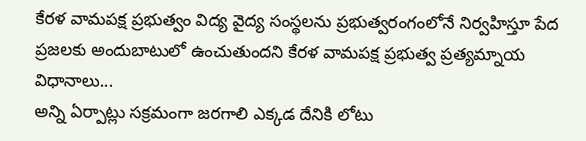కేరళ వామపక్ష ప్రభుత్వం విద్య వైద్య సంస్థలను ప్రభుత్వరంగంలోనే నిర్వహిస్తూ పేద ప్రజలకు అందుబాటులో ఉంచుతుందని కేరళ వామపక్ష ప్రభుత్వ ప్రత్యమ్నాయ విధానాలు...
అన్ని ఏర్పాట్లు సక్రమంగా జరగాలి ఎక్కడ దేనికి లోటు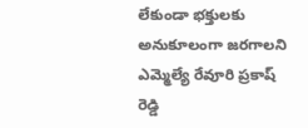లేకుండా భక్తులకు అనుకూలంగా జరగాలని ఎమ్మెల్యే రేవూరి ప్రకాష్ రెడ్డి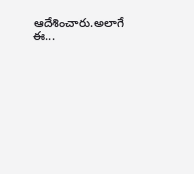ఆదేశించారు.అలాగే ఈ...